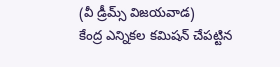(వీ డ్రీమ్స్ విజయవాడ)
కేంద్ర ఎన్నికల కమిషన్ చేపట్టిన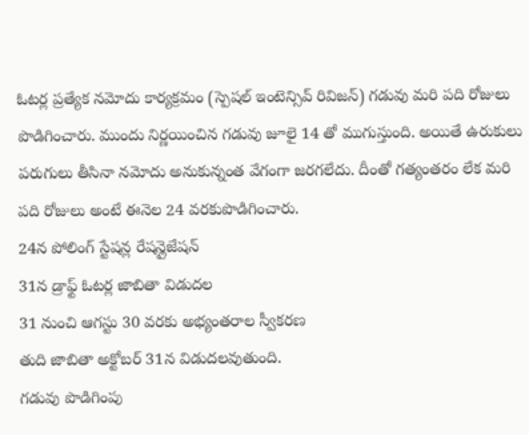ఓటర్ల ప్రత్యేక నమోదు కార్యక్రమం (స్పెషల్ ఇంటెన్సివ్ రివిజన్) గడువు మరి పది రోజులు పొడిగించారు. ముందు నిర్ణయించిన గడువు జూలై 14 తో ముగుస్తుంది. అయితే ఉరుకులు పరుగులు తీసినా నమోదు అనుకున్నంత వేగంగా జరగలేదు. దీంతో గత్యంతరం లేక మరి పది రోజులు అంటే ఈనెల 24 వరకుపొడిగించారు.
24న పోలింగ్ స్టేషన్ల రేషన్లైజేషన్
31న డ్రాఫ్ట్ ఓటర్ల జాబితా విడుదల
31 నుంచి ఆగస్టు 30 వరకు అభ్యంతరాల స్వీకరణ
తుది జాబితా అక్టోబర్ 31న విడుదలవుతుంది.
గడువు పొడిగింపు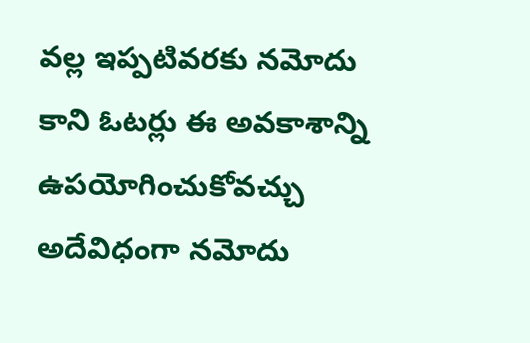వల్ల ఇప్పటివరకు నమోదు కాని ఓటర్లు ఈ అవకాశాన్ని ఉపయోగించుకోవచ్చు అదేవిధంగా నమోదు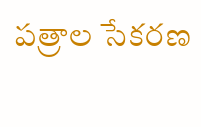పత్రాల సేకరణ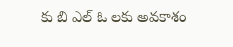కు బి ఎల్ ఓ లకు అవకాశం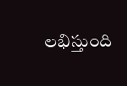లభిస్తుంది